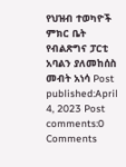የህዝብ ተወካዮች ምክር ቤት የብልጽግና ፓርቲ አባልን ያለመከሰስ መብት አነሳ Post published:April 4, 2023 Post comments:0 Comments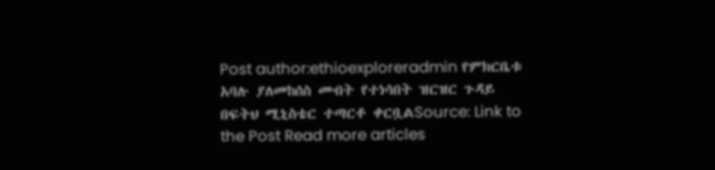Post author:ethioexploreradmin የምክርቤቱ አባሉ ያለመከሰስ መብት የተነሳበት ዝርዝር ጉዳይ በፍትህ ሚኒስቴር ተጣርቶ ቀርቧልSource: Link to the Post Read more articles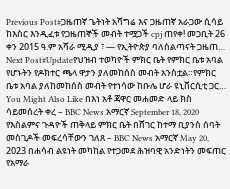Previous Post#ጋዜጠኛ ጌትነት አሻግሬ እና ጋዜጠኛ አራጋው ሲሳይ ከእስር እንዲፈቱ የጋዜጠኞች መብት ተሟጋች cpj ጠየቀ! መጋቢት 26 ቀን 2015 ዓ.ም አሻራ ሚዲያ ፣ — የኢትዮጵያ ባለስልጣናት ጋዜጠ… Next Post#Updateየህዝብ ተወካዮች ምክር ቤት የምክር ቤቱ አባል የሆኑትን የዶክተር ጫላ ዋታን ያለመከሰስ መብት አንስቷል።የምክር ቤቱ አባል ያለከመከሰስ መብት የተነሳው ከቡሌ ሆራ ዩኒቨርሲቲ ጋር… You Might Also Like በእነ አቶ ጃዋር መሐመድ ላይ ክስ ሳይመሰረት ቀረ – BBC News አማርኛ September 18, 2020 የእስልምና ጉዳዮች ጠቅላይ ምክር ቤት በሸገር ከተማ ቢያንስ ሰባት መስጊዶች መፍረሳቸውን ገለጸ – BBC News አማርኛ May 20, 2023 በሐሳብ ልዩነት መካከል የተጋመደ ሕዝባዊ አንድነትን መፍጠር የአማራ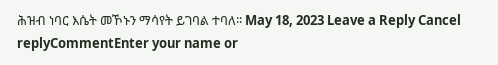ሕዝብ ነባር እሴት መኾኑን ማሳየት ይገባል ተባለ፡፡ May 18, 2023 Leave a Reply Cancel replyCommentEnter your name or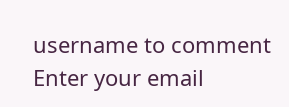username to comment Enter your email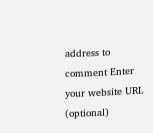address to comment Enter your website URL (optional)